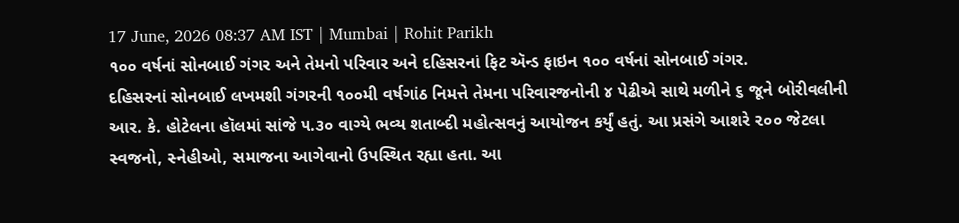17 June, 2026 08:37 AM IST | Mumbai | Rohit Parikh
૧૦૦ વર્ષનાં સોનબાઈ ગંગર અને તેમનો પરિવાર અને દહિસરનાં ફિટ ઍન્ડ ફાઇન ૧૦૦ વર્ષનાં સોનબાઈ ગંગર.
દહિસરનાં સોનબાઈ લખમશી ગંગરની ૧૦૦મી વર્ષગાંઠ નિમત્તે તેમના પરિવારજનોની ૪ પેઢીએ સાથે મળીને ૬ જૂને બોરીવલીની આર. કે. હોટેલના હૉલમાં સાંજે ૫.૩૦ વાગ્યે ભવ્ય શતાબ્દી મહોત્સવનું આયોજન કર્યું હતું. આ પ્રસંગે આશરે ૨૦૦ જેટલા સ્વજનો, સ્નેહીઓ, સમાજના આગેવાનો ઉપસ્થિત રહ્યા હતા. આ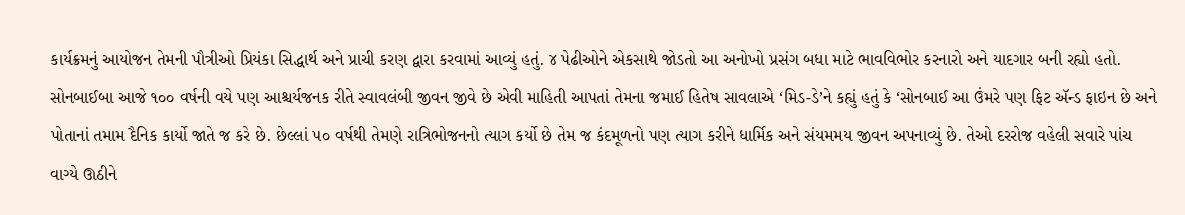કાર્યક્રમનું આયોજન તેમની પૌત્રીઓ પ્રિયંકા સિદ્ધાર્થ અને પ્રાચી કરણ દ્વારા કરવામાં આવ્યું હતું. ૪ પેઢીઓને એકસાથે જોડતો આ અનોખો પ્રસંગ બધા માટે ભાવવિભોર કરનારો અને યાદગાર બની રહ્યો હતો.
સોનબાઈબા આજે ૧૦૦ વર્ષની વયે પણ આશ્ચર્યજનક રીતે સ્વાવલંબી જીવન જીવે છે એવી માહિતી આપતાં તેમના જમાઈ હિતેષ સાવલાએ ‘મિડ-ડે’ને કહ્યું હતું કે ‘સોનબાઈ આ ઉંમરે પણ ફિટ ઍન્ડ ફાઇન છે અને પોતાનાં તમામ દૈનિક કાર્યો જાતે જ કરે છે. છેલ્લાં ૫૦ વર્ષથી તેમણે રાત્રિભોજનનો ત્યાગ કર્યો છે તેમ જ કંદમૂળનો પણ ત્યાગ કરીને ધાર્મિક અને સંયમમય જીવન અપનાવ્યું છે. તેઓ દરરોજ વહેલી સવારે પાંચ વાગ્યે ઊઠીને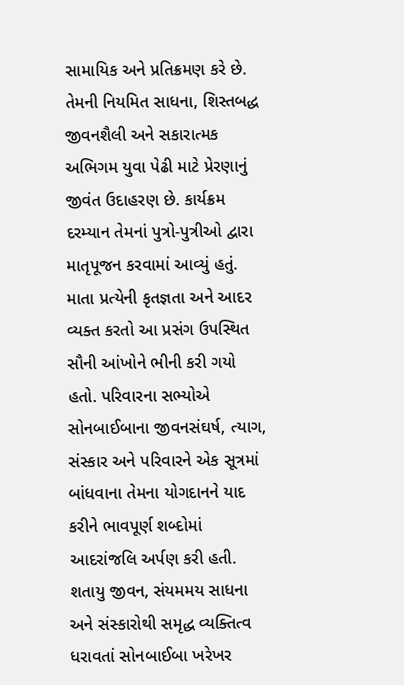સામાયિક અને પ્રતિક્રમણ કરે છે. તેમની નિયમિત સાધના, શિસ્તબદ્ધ જીવનશૈલી અને સકારાત્મક અભિગમ યુવા પેઢી માટે પ્રેરણાનું જીવંત ઉદાહરણ છે. કાર્યક્રમ દરમ્યાન તેમનાં પુત્રો-પુત્રીઓ દ્વારા માતૃપૂજન કરવામાં આવ્યું હતું. માતા પ્રત્યેની કૃતજ્ઞતા અને આદર વ્યક્ત કરતો આ પ્રસંગ ઉપસ્થિત સૌની આંખોને ભીની કરી ગયો હતો. પરિવારના સભ્યોએ સોનબાઈબાના જીવનસંઘર્ષ, ત્યાગ, સંસ્કાર અને પરિવારને એક સૂત્રમાં બાંધવાના તેમના યોગદાનને યાદ કરીને ભાવપૂર્ણ શબ્દોમાં આદરાંજલિ અર્પણ કરી હતી. શતાયુ જીવન, સંયમમય સાધના અને સંસ્કારોથી સમૃદ્ધ વ્યક્તિત્વ ધરાવતાં સોનબાઈબા ખરેખર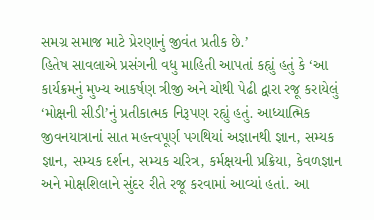સમગ્ર સમાજ માટે પ્રેરણાનું જીવંત પ્રતીક છે.’
હિતેષ સાવલાએ પ્રસંગની વધુ માહિતી આપતાં કહ્યું હતું કે ‘આ કાર્યક્રમનું મુખ્ય આકર્ષણ ત્રીજી અને ચોથી પેઢી દ્વારા રજૂ કરાયેલું ‘મોક્ષની સીડી’નું પ્રતીકાત્મક નિરૂપણ રહ્યું હતું. આધ્યાત્મિક જીવનયાત્રાનાં સાત મહત્ત્વપૂર્ણ પગથિયાં અજ્ઞાનથી જ્ઞાન, સમ્યક જ્ઞાન, સમ્યક દર્શન, સમ્યક ચરિત્ર, કર્મક્ષયની પ્રક્રિયા, કેવળજ્ઞાન અને મોક્ષશિલાને સુંદર રીતે રજૂ કરવામાં આવ્યાં હતાં. આ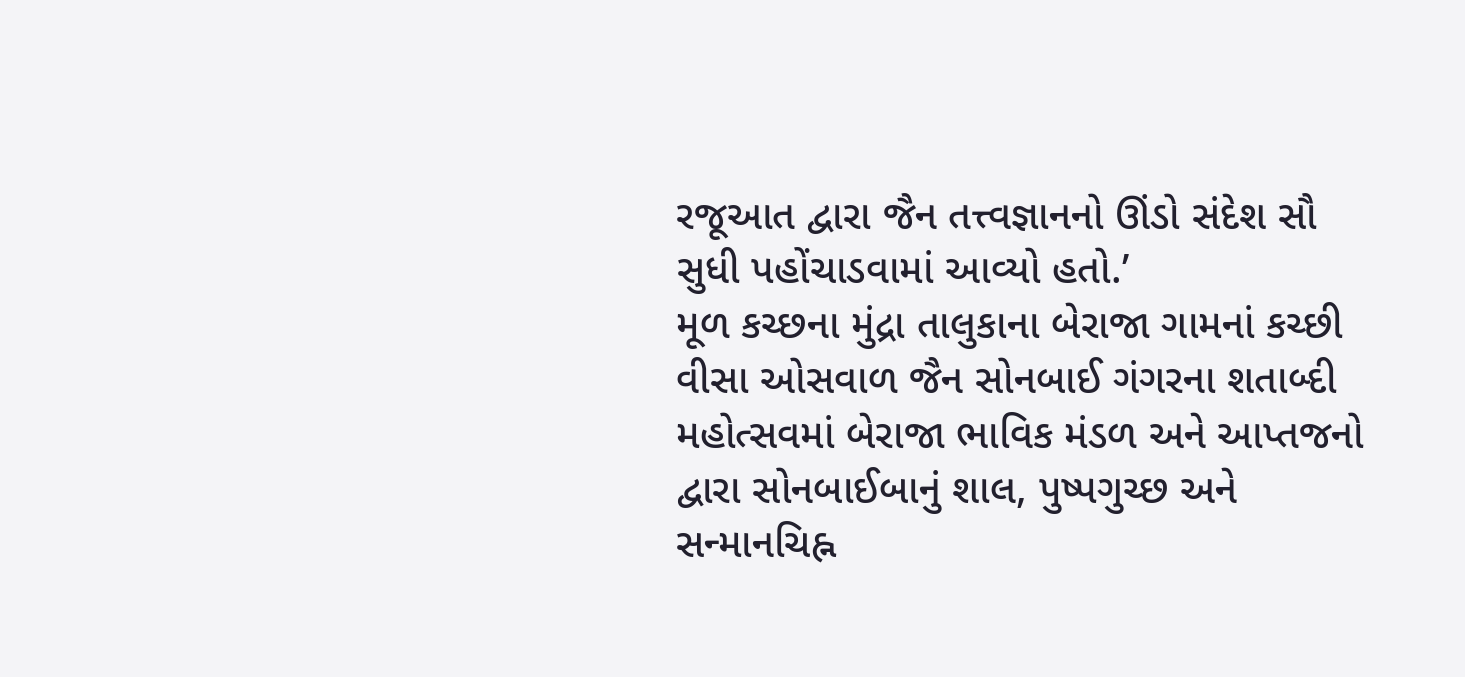રજૂઆત દ્વારા જૈન તત્ત્વજ્ઞાનનો ઊંડો સંદેશ સૌ સુધી પહોંચાડવામાં આવ્યો હતો.’
મૂળ કચ્છના મુંદ્રા તાલુકાના બેરાજા ગામનાં કચ્છી વીસા ઓસવાળ જૈન સોનબાઈ ગંગરના શતાબ્દી મહોત્સવમાં બેરાજા ભાવિક મંડળ અને આપ્તજનો દ્વારા સોનબાઈબાનું શાલ, પુષ્પગુચ્છ અને સન્માનચિહ્ન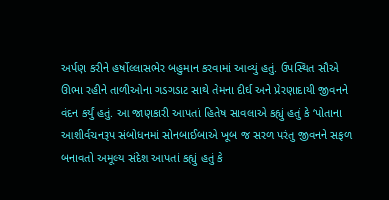અર્પણ કરીને હર્ષોલ્લાસભેર બહુમાન કરવામાં આવ્યું હતું. ઉપસ્થિત સૌએ ઊભા રહીને તાળીઓના ગડગડાટ સાથે તેમના દીર્ઘ અને પ્રેરણાદાયી જીવનને વંદન કર્યું હતું. આ જાણકારી આપતાં હિતેષ સાવલાએ કહ્યું હતું કે ‘પોતાના આશીર્વચનરૂપ સંબોધનમાં સોનબાઈબાએ ખૂબ જ સરળ પરંતુ જીવનને સફળ બનાવતો અમૂલ્ય સંદેશ આપતાં કહ્યું હતું કે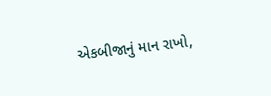એકબીજાનું માન રાખો,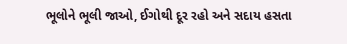ભૂલોને ભૂલી જાઓ, ઈગોથી દૂર રહો અને સદાય હસતા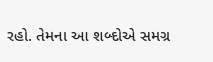રહો. તેમના આ શબ્દોએ સમગ્ર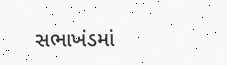સભાખંડમાં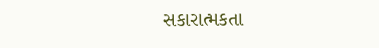સકારાત્મકતા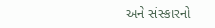અને સંસ્કારનો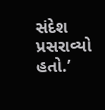સંદેશ પ્રસરાવ્યો હતો.’